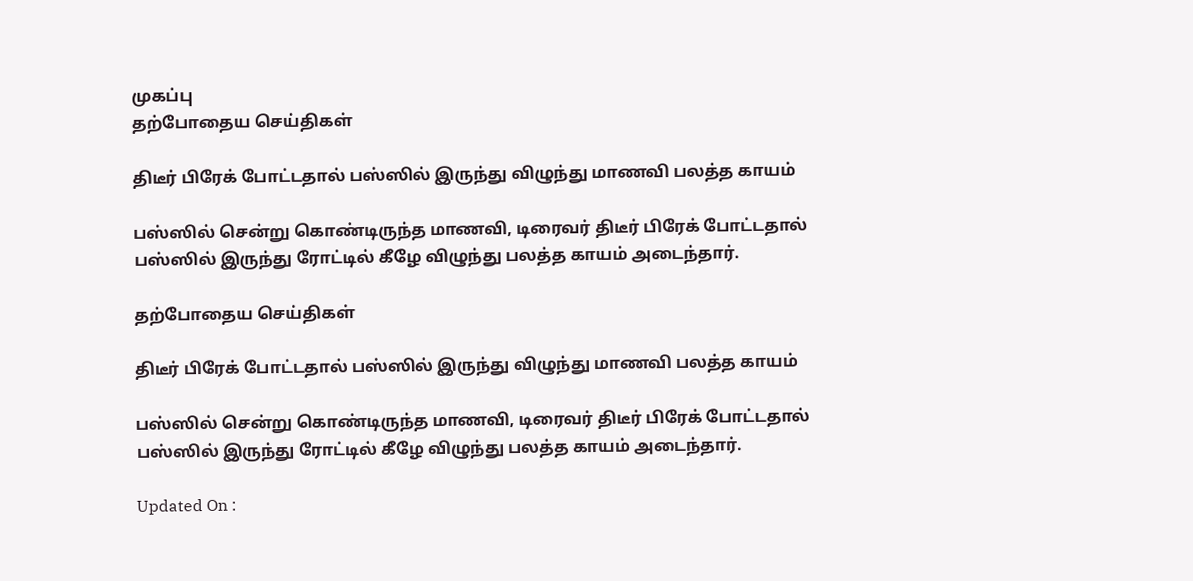முகப்பு
தற்போதைய செய்திகள்

திடீர் பிரேக் போட்டதால் பஸ்ஸில் இருந்து விழுந்து மாணவி பலத்த காயம்

பஸ்ஸில் சென்று கொண்டிருந்த மாணவி, டிரைவர் திடீர் பிரேக் போட்டதால் பஸ்ஸில் இருந்து ரோட்டில் கீழே விழுந்து பலத்த காயம் அடைந்தார்.

தற்போதைய செய்திகள்

திடீர் பிரேக் போட்டதால் பஸ்ஸில் இருந்து விழுந்து மாணவி பலத்த காயம்

பஸ்ஸில் சென்று கொண்டிருந்த மாணவி, டிரைவர் திடீர் பிரேக் போட்டதால் பஸ்ஸில் இருந்து ரோட்டில் கீழே விழுந்து பலத்த காயம் அடைந்தார்.

Updated On :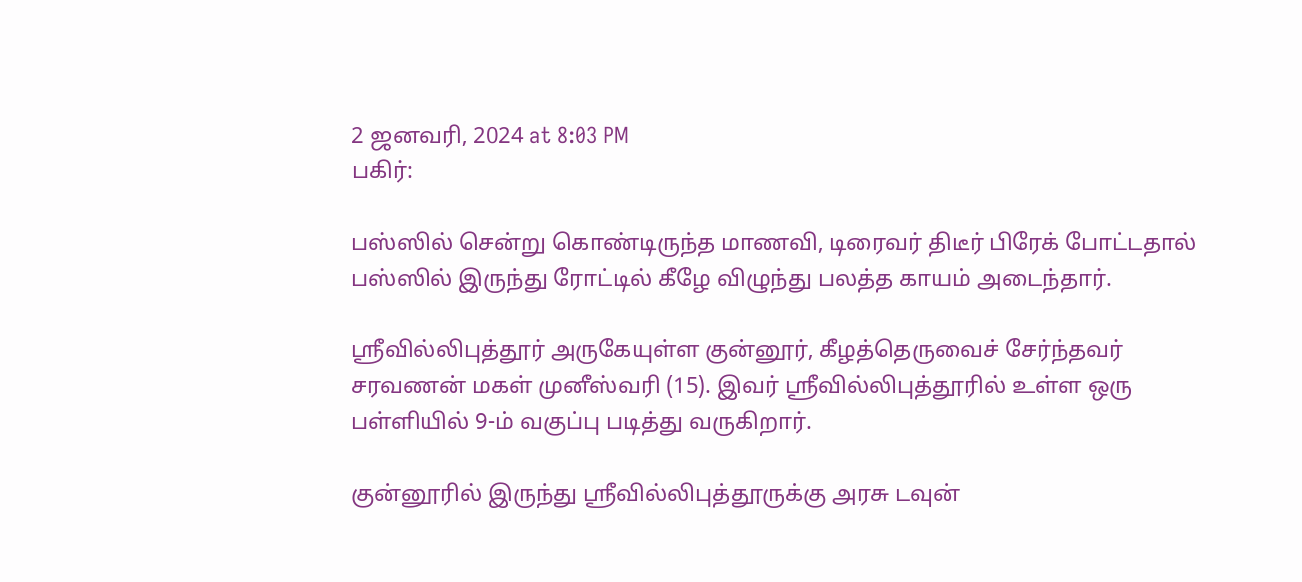2 ஜனவரி, 2024 at 8:03 PM
பகிர்:

பஸ்ஸில் சென்று கொண்டிருந்த மாணவி, டிரைவர் திடீர் பிரேக் போட்டதால் பஸ்ஸில் இருந்து ரோட்டில் கீழே விழுந்து பலத்த காயம் அடைந்தார்.

ஸ்ரீவில்லிபுத்தூர் அருகேயுள்ள குன்னூர், கீழத்தெருவைச் சேர்ந்தவர் சரவணன் மகள் முனீஸ்வரி (15). இவர் ஸ்ரீவில்லிபுத்தூரில் உள்ள ஒரு பள்ளியில் 9-ம் வகுப்பு படித்து வருகிறார்.

குன்னூரில் இருந்து ஸ்ரீவில்லிபுத்தூருக்கு அரசு டவுன்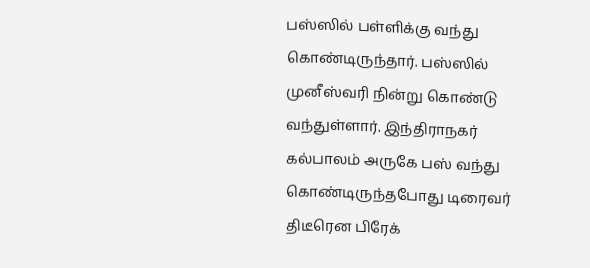பஸ்ஸில் பள்ளிக்கு வந்து கொண்டிருந்தார். பஸ்ஸில் முனீஸ்வரி நின்று கொண்டு வந்துள்ளார். இந்திராநகர் கல்பாலம் அருகே பஸ் வந்து கொண்டிருந்தபோது டிரைவர் திடீரென பிரேக்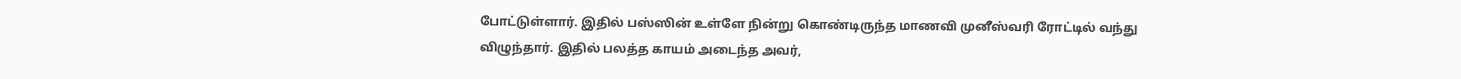போட்டுள்ளார். இதில் பஸ்ஸின் உள்ளே நின்று கொண்டிருந்த மாணவி முனீஸ்வரி ரோட்டில் வந்து விழுந்தார். இதில் பலத்த காயம் அடைந்த அவர்,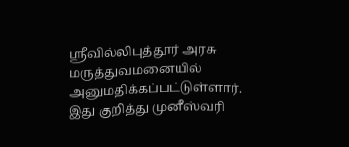ஸ்ரீவில்லிபுத்தூர் அரசு மருத்துவமனையில் அனுமதிக்கப்பட்டுள்ளார். இது குறித்து முனீஸ்வரி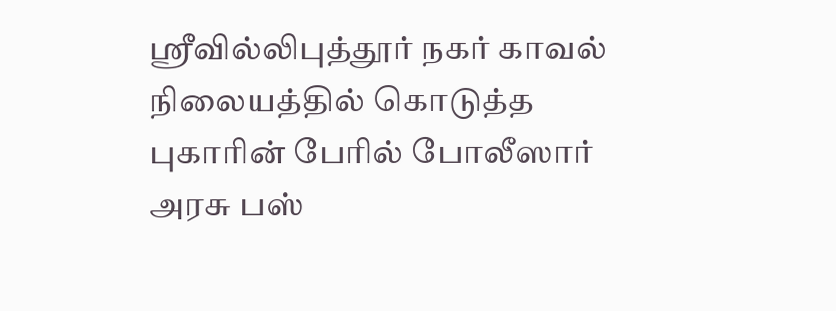ஸ்ரீவில்லிபுத்தூர் நகர் காவல் நிலையத்தில் கொடுத்த புகாரின் பேரில் போலீஸார் அரசு பஸ்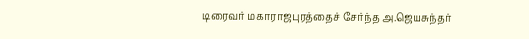டிரைவர் மகாராஜபுரத்தைச் சேர்ந்த அ.ஜெயசுந்தர்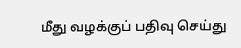மீது வழக்குப் பதிவு செய்து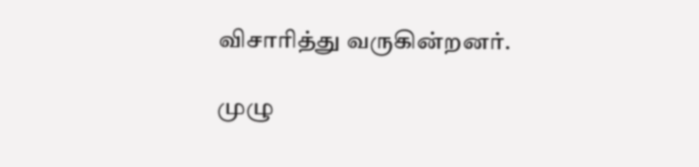விசாரித்து வருகின்றனர்.

முழு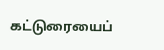கட்டுரையைப்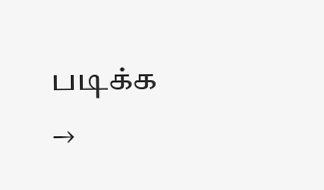படிக்க →